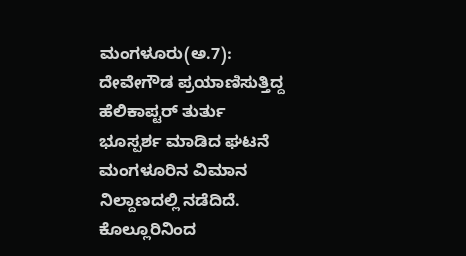ಮಂಗಳೂರು(ಅ.7): ದೇವೇಗೌಡ ಪ್ರಯಾಣಿಸುತ್ತಿದ್ದ ಹೆಲಿಕಾಪ್ಟರ್ ತುರ್ತು ಭೂಸ್ಪರ್ಶ ಮಾಡಿದ ಘಟನೆ ಮಂಗಳೂರಿನ ವಿಮಾನ ನಿಲ್ದಾಣದಲ್ಲಿ ನಡೆದಿದೆ. ಕೊಲ್ಲೂರಿನಿಂದ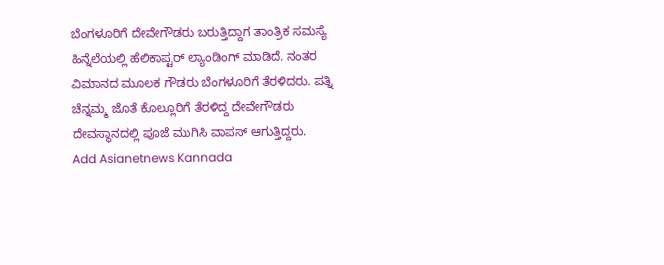ಬೆಂಗಳೂರಿಗೆ ದೇವೇಗೌಡರು ಬರುತ್ತಿದ್ದಾಗ ತಾಂತ್ರಿಕ ಸಮಸ್ಯೆ ಹಿನ್ನೆಲೆಯಲ್ಲಿ ಹೆಲಿಕಾಪ್ಟರ್ ಲ್ಯಾಂಡಿಂಗ್ ಮಾಡಿದೆ. ನಂತರ ವಿಮಾನದ ಮೂಲಕ ಗೌಡರು ಬೆಂಗಳೂರಿಗೆ ತೆರಳಿದರು. ಪತ್ನಿ ಚೆನ್ನಮ್ಮ ಜೊತೆ ಕೊಲ್ಲೂರಿಗೆ ತೆರಳಿದ್ದ ದೇವೇಗೌಡರು ದೇವಸ್ಥಾನದಲ್ಲಿ ಪೂಜೆ ಮುಗಿಸಿ ವಾಪಸ್ ಆಗುತ್ತಿದ್ದರು.
Add Asianetnews Kannada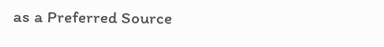as a Preferred Source